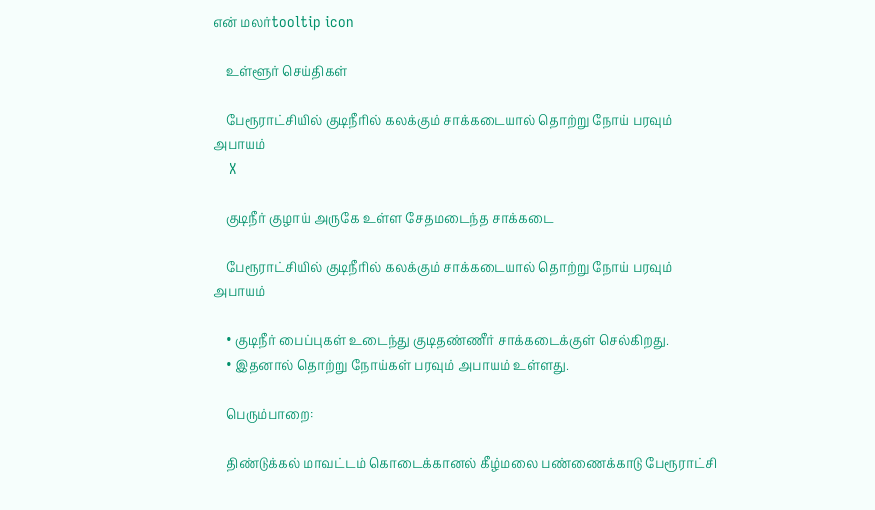என் மலர்tooltip icon

    உள்ளூர் செய்திகள்

    பேரூராட்சியில் குடிநீரில் கலக்கும் சாக்கடையால் தொற்று நோய் பரவும் அபாயம்
    X

    குடிநீர் குழாய் அருகே உள்ள சேதமடைந்த சாக்கடை

    பேரூராட்சியில் குடிநீரில் கலக்கும் சாக்கடையால் தொற்று நோய் பரவும் அபாயம்

    • குடிநீர் பைப்புகள் உடைந்து குடிதண்ணீர் சாக்கடைக்குள் செல்கிறது.
    • இதனால் தொற்று நோய்கள் பரவும் அபாயம் உள்ளது.

    பெரும்பாறை:

    திண்டுக்கல் மாவட்டம் கொடைக்கானல் கீழ்மலை பண்ணைக்காடு பேரூராட்சி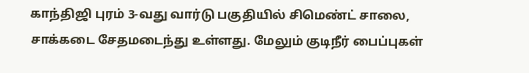காந்திஜி புரம் 3-வது வார்டு பகுதியில் சிமெண்ட் சாலை, சாக்கடை சேதமடைந்து உள்ளது. மேலும் குடிநீர் பைப்புகள்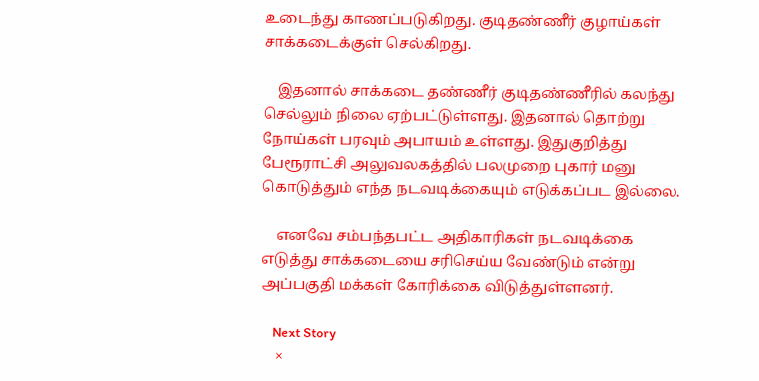உடைந்து காணப்படுகிறது. குடிதண்ணீர் குழாய்கள் சாக்கடைக்குள் செல்கிறது.

    இதனால் சாக்கடை தண்ணீர் குடிதண்ணீரில் கலந்து செல்லும் நிலை ஏற்பட்டுள்ளது. இதனால் தொற்று நோய்கள் பரவும் அபாயம் உள்ளது. இதுகுறித்து பேரூராட்சி அலுவலகத்தில் பலமுறை புகார் மனு கொடுத்தும் எந்த நடவடிக்கையும் எடுக்கப்பட இல்லை.

    எனவே சம்பந்தபட்ட அதிகாரிகள் நடவடிக்கை எடுத்து சாக்கடையை சரிசெய்ய வேண்டும் என்று அப்பகுதி மக்கள் கோரிக்கை விடுத்துள்ளனர்.

    Next Story
    ×